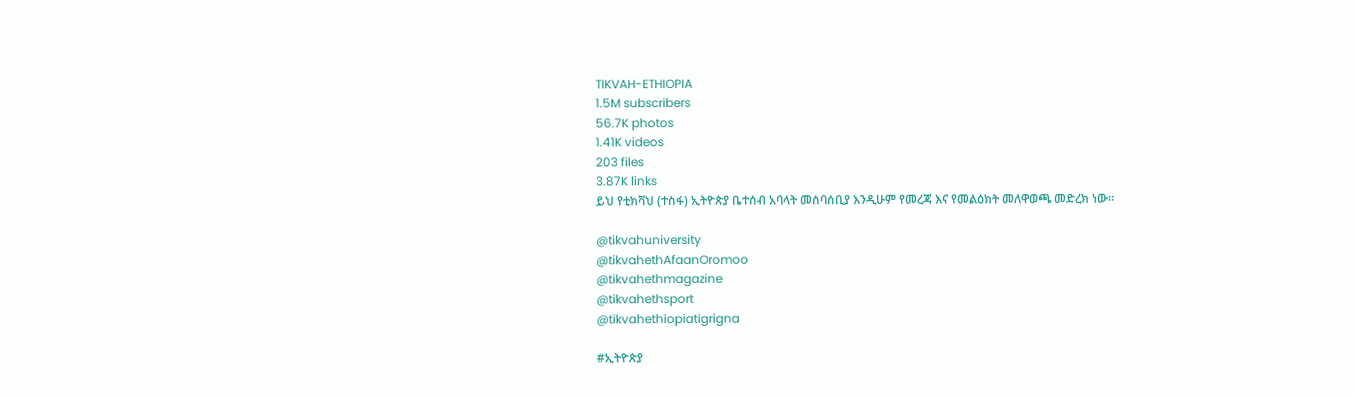TIKVAH-ETHIOPIA
1.5M subscribers
56.7K photos
1.41K videos
203 files
3.87K links
ይህ የቲክቫህ (ተስፋ) ኢትዮጵያ ቤተሰብ አባላት መሰባሰቢያ እንዲሁም የመረጃ እና የመልዕክት መለዋወጫ መድረክ ነው።

@tikvahuniversity
@tikvahethAfaanOromoo
@tikvahethmagazine
@tikvahethsport
@tikvahethiopiatigrigna

#ኢትዮጵያ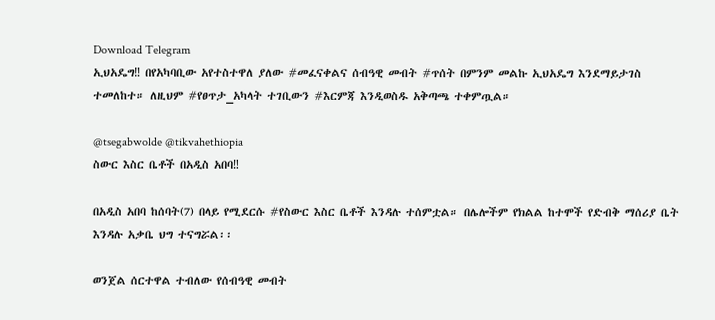Download Telegram
ኢህአዴግ‼ በየአካባቢው አየተስተዋለ ያለው #መፈናቀልና ሰብዓዊ መብት #ጥሰት በምንም መልኩ ኢህአዴግ እንደማይታገስ ተመለከተ። ለዚህም #የፀጥታ_አካላት ተገቢውን #እርምጃ እንዲወስዱ አቅጣጫ ተቀምጧል።

@tsegabwolde @tikvahethiopia
ስውር እስር ቤቶች በአዲስ አበባ‼

በአዲስ አበባ ከሰባት(7) በላይ የሚደርሱ #የስውር እስር ቤቶች እንዳሉ ተሰምቷል። በሌሎችም የክልል ከተሞች የድብቅ ማሰሪያ ቤት እንዳሉ አቃቤ ህግ ተናግሯል፡፡

ወንጀል ሰርተዋል ተብለው የሰብዓዊ መብት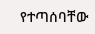የተጣሰባቸው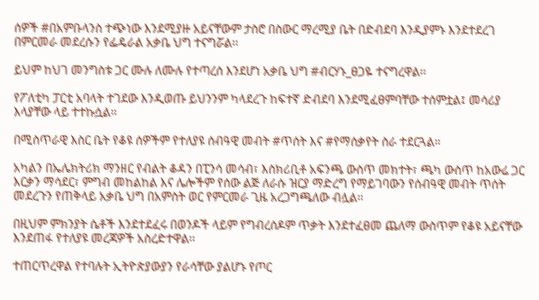ሰዎች #በአምቡላንስ ተጭነው እንደሚያዙ አይናቸውም ታስሮ በስውር ማረሚያ ቤት በድብደባ እንዲያምኑ እንደተደረገ በምርመራ መደረሱን የፌዴራል አቃቤ ህግ ተናግሯል፡፡

ይህም ከህገ መንግስቱ ጋር ሙሉ ለሙሉ የተጣረሰ እንደሆነ አቃቤ ህግ #ብርሃኑ_ፀጋዬ ተናግረዋል፡፡

የፖለቲካ ፓርቲ አባላት ተገደው እንዲወጡ ይህንንም ካላደረጉ ከፍተኛ ድብደባ እንደሚፈፀምባቸው ተሰምቷል፤ መሳሪያ እላያቸው ላይ ተተኩሷል፡፡

በሚስጥራዊ እስር ቤት የቆዩ ሰዎችም የተለያዩ ሰብዓዊ መብት #ጥሰት እና #የማሰቃየት ስራ ተደርጓል።

አካልን በኤሌክትሪክ ማንዘር የብልት ቆዳን በፒንሳ መሳብ፣ እስክሪቢቶ አፍንጫ ውስጥ መክተት፣ ጫካ ውስጥ ከአውሬ ጋር እርቃን ማሳደር፣ ምግብ መከልከል እና ሌሎችም የሰው ልጅ ለራሱ ዝርያ ማድረግ የማይገባውን የሰብዓዊ መብት ጥሰት መደረጉን የጠቅላይ አቃቤ ህግ በአምስት ወር የምርመራ ጊዜ አረጋግጫለው ብሏል፡፡

በዚህም ምክንያት ሴቶች እንደተደፈሩ በወንዶች ላይም የግብረሰዶም ጥቃት እንደተፈፀመ ጨለማ ውስጥም የቆዩ አይናቸው እንደጠፋ የተለያዩ መረጃዎች አስረድተዋል፡፡

ተጠርጥረዋል የተባሉት ኢትዮጵያውያን የራሳቸው ያልሆኑ የጦር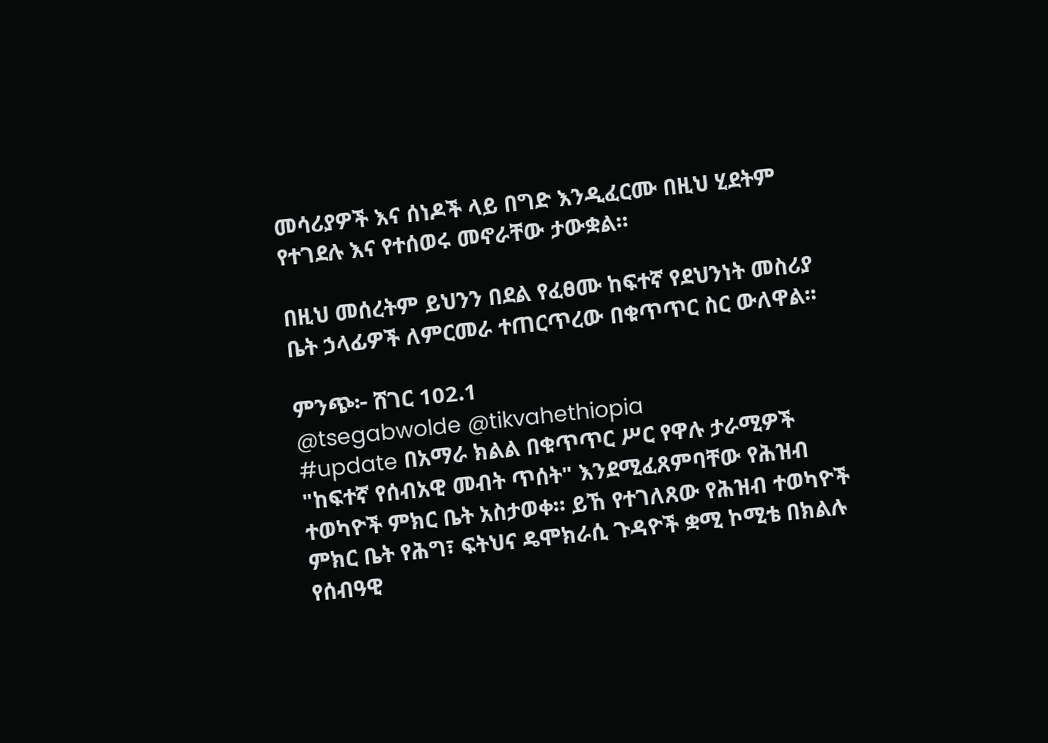መሳሪያዎች እና ሰነዶች ላይ በግድ እንዲፈርሙ በዚህ ሂደትም የተገደሉ እና የተሰወሩ መኖራቸው ታውቋል።

በዚህ መሰረትም ይህንን በደል የፈፀሙ ከፍተኛ የደህንነት መስሪያ ቤት ኃላፊዎች ለምርመራ ተጠርጥረው በቁጥጥር ስር ውለዋል፡፡

ምንጭ፦ ሸገር 102.1
@tsegabwolde @tikvahethiopia
#update በአማራ ክልል በቁጥጥር ሥር የዋሉ ታራሚዎች "ከፍተኛ የሰብአዊ መብት ጥሰት" እንደሚፈጸምባቸው የሕዝብ ተወካዮች ምክር ቤት አስታወቀ። ይኸ የተገለጸው የሕዝብ ተወካዮች ምክር ቤት የሕግ፣ ፍትህና ዴሞክራሲ ጉዳዮች ቋሚ ኮሚቴ በክልሉ የሰብዓዊ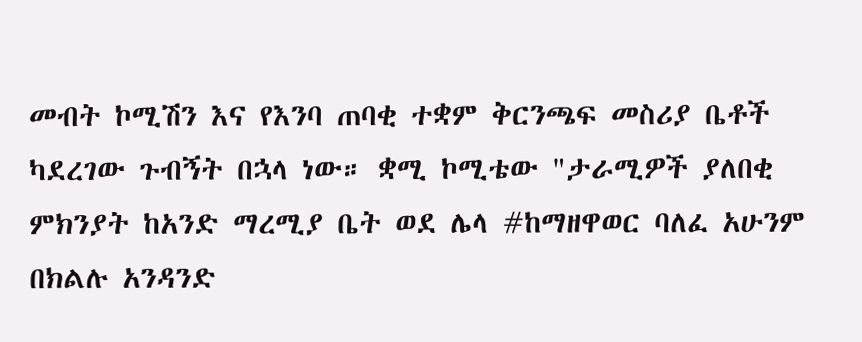መብት ኮሚሽን እና የእንባ ጠባቂ ተቋም ቅርንጫፍ መስሪያ ቤቶች ካደረገው ጉብኝት በኋላ ነው። ቋሚ ኮሚቴው "ታራሚዎች ያለበቂ ምክንያት ከአንድ ማረሚያ ቤት ወደ ሌላ #ከማዘዋወር ባለፈ አሁንም በክልሉ አንዳንድ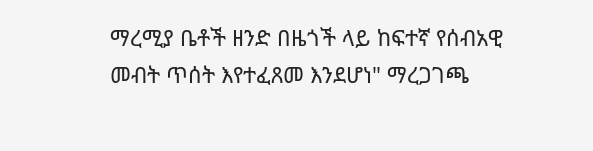ማረሚያ ቤቶች ዘንድ በዜጎች ላይ ከፍተኛ የሰብአዊ መብት ጥሰት እየተፈጸመ እንደሆነ" ማረጋገጫ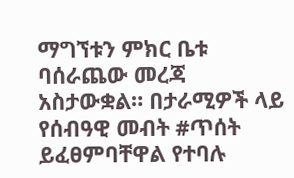ማግኘቱን ምክር ቤቱ ባሰራጨው መረጃ አስታውቋል። በታራሚዎች ላይ የሰብዓዊ መብት #ጥሰት ይፈፀምባቸዋል የተባሉ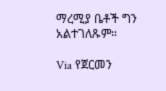ማረሚያ ቤቶች ግን አልተገለጹም።

Via የጀርመን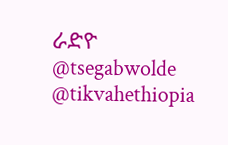ራድዮ
@tsegabwolde @tikvahethiopia